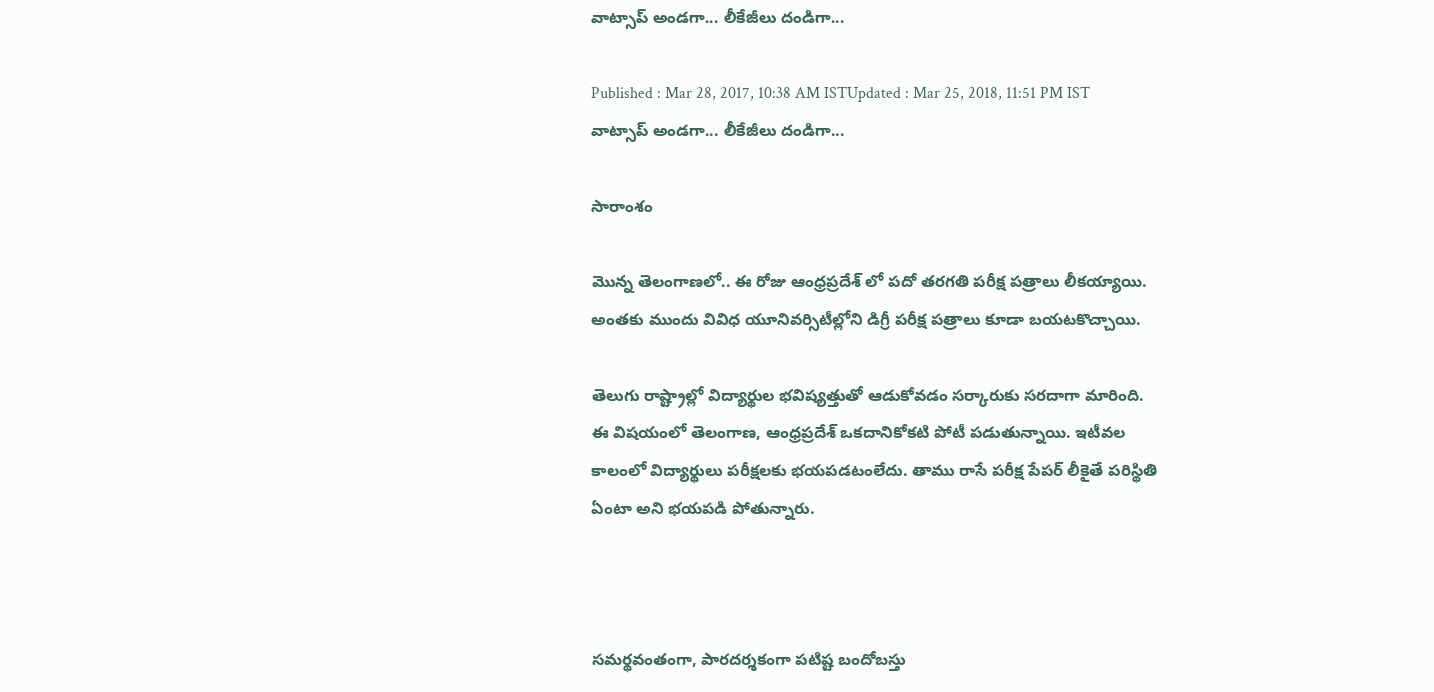వాట్సాప్ అండగా... లీకేజీలు దండిగా...

Published : Mar 28, 2017, 10:38 AM ISTUpdated : Mar 25, 2018, 11:51 PM IST
వాట్సాప్ అండగా... లీకేజీలు దండిగా...

సారాంశం

మొన్న తెలంగాణలో.. ఈ రోజు ఆంధ్రప్రదేశ్ లో పదో తరగతి పరీక్ష పత్రాలు లీకయ్యాయి.  అంతకు ముందు వివిధ యూనివర్సిటీల్లోని డిగ్రీ పరీక్ష పత్రాలు కూడా బయటకొచ్చాయి.

తెలుగు రాష్ట్రాల్లో విద్యార్థుల భవిష్యత్తుతో ఆడుకోవడం సర్కారుకు సరదాగా మారింది. ఈ విషయంలో తెలంగాణ, ఆంధ్రప్రదేశ్ ఒకదానికోకటి పోటీ పడుతున్నాయి. ఇటీవల కాలంలో విద్యార్థులు పరీక్షలకు భయపడటంలేదు. తాము రాసే పరీక్ష పేపర్ లీకైతే పరిస్థితి ఏంటా అని భయపడి పోతున్నారు.



సమర్థవంతంగా, పారదర్శకంగా పటిష్ట బందోబస్తు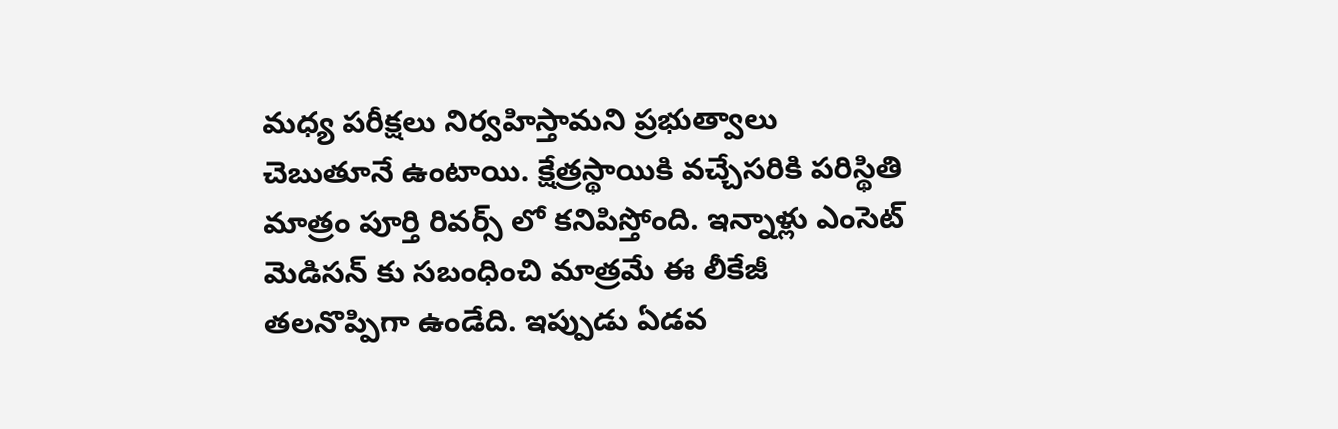మధ్య పరీక్షలు నిర్వహిస్తామని ప్రభుత్వాలు చెబుతూనే ఉంటాయి. క్షేత్రస్థాయికి వచ్చేసరికి పరిస్థితి మాత్రం పూర్తి రివర్స్ లో కనిపిస్తోంది. ఇన్నాళ్లు ఎంసెట్ మెడిసన్ కు సబంధించి మాత్రమే ఈ లీకేజీ తలనొప్పిగా ఉండేది. ఇప్పుడు ఏడవ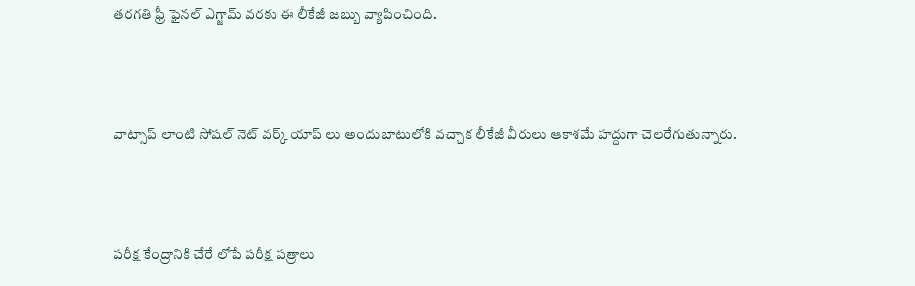తరగతి ఫ్రీ ఫైనల్ ఎగ్జామ్ వరకు ఈ లీకేజీ జబ్బు వ్యాపించింది.



వాట్సాప్ లాంటి సోషల్ నెట్ వర్క్ యాప్ లు అందుబాటులోకి వచ్చాక లీకేజీ వీరులు ఆకాశమే హద్దుగా చెలరేగుతున్నారు.



పరీక్ష కేంద్రానికి చేరే లోపే పరీక్ష పత్రాలు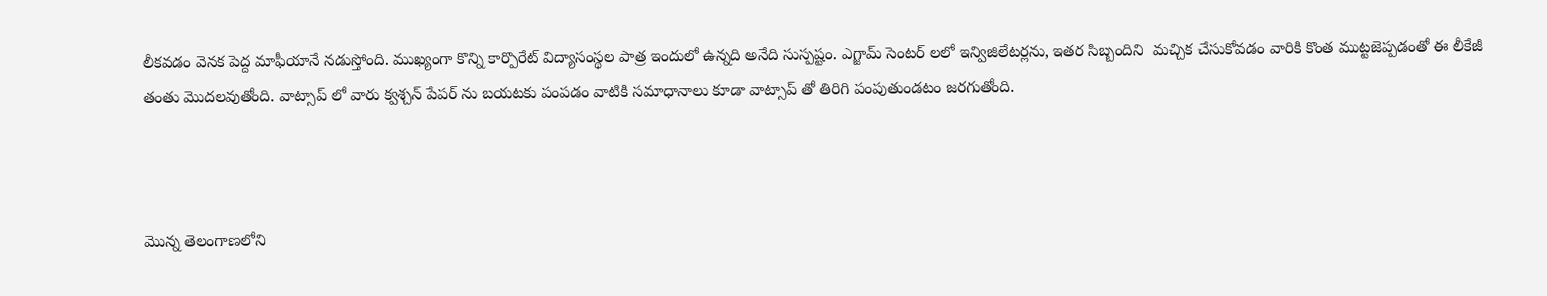లీకవడం వెనక పెద్ద మాఫీయానే నడుస్తోంది. ముఖ్యంగా కొన్ని కార్పొరేట్ విద్యాసంస్థల పాత్ర ఇందులో ఉన్నది అనేది సుస్పష్టం. ఎగ్జామ్ సెంటర్ లలో ఇన్విజిలేటర్లను, ఇతర సిబ్బందిని  మచ్చిక చేసుకోవడం వారికి కొంత ముట్టజెప్పడంతో ఈ లీకేజీ తంతు మొదలవుతోంది. వాట్సాప్ లో వారు క్వశ్చన్ పేపర్ ను బయటకు పంపడం వాటికి సమాధానాలు కూడా వాట్సాప్ తో తిరిగి పంపుతుండటం జరగుతోంది.



మొన్న తెలంగాణలోని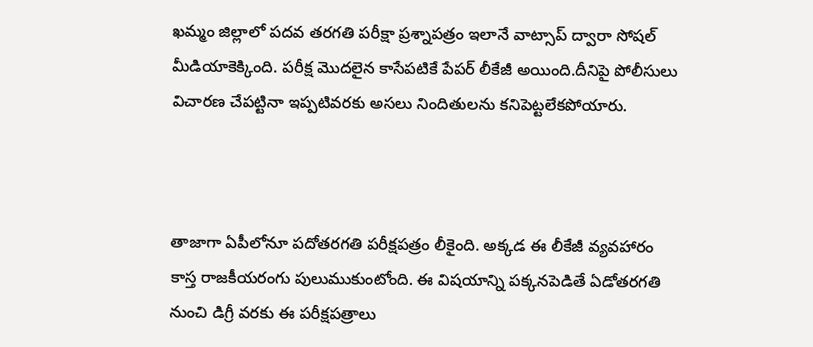ఖమ్మం జిల్లాలో పదవ తరగతి పరీక్షా ప్రశ్నాపత్రం ఇలానే వాట్సాప్ ద్వారా సోషల్ మీడియాకెక్కింది. పరీక్ష మొదలైన కాసేపటికే పేపర్ లీకేజీ అయింది.దీనిపై పోలీసులు విచారణ చేపట్టినా ఇప్పటివరకు అసలు నిందితులను కనిపెట్టలేకపోయారు.



తాజాగా ఏపీలోనూ పదోతరగతి పరీక్షపత్రం లీకైంది. అక్కడ ఈ లీకేజీ వ్యవహారం కాస్త రాజకీయరంగు పులుముకుంటోంది. ఈ విషయాన్ని పక్కనపెడితే ఏడోతరగతి నుంచి డిగ్రీ వరకు ఈ పరీక్షపత్రాలు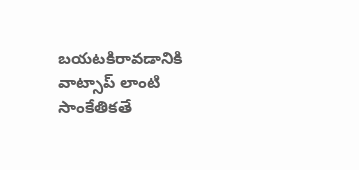బయటకిరావడానికి వాట్సాప్ లాంటి సాంకేతికతే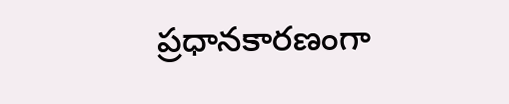ప్రధానకారణంగా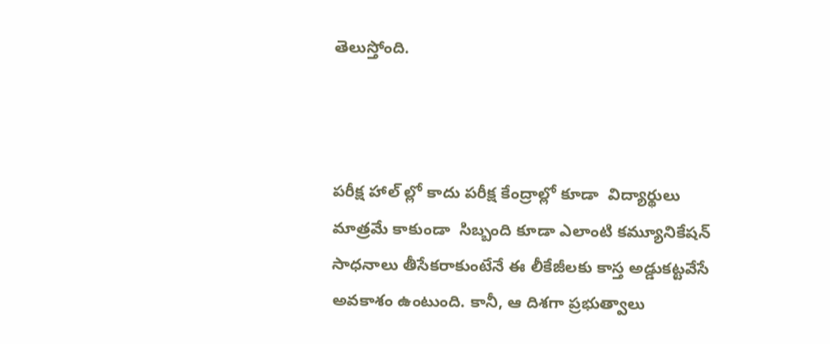తెలుస్తోంది.



పరీక్ష హాల్ ల్లో కాదు పరీక్ష కేంద్రాల్లో కూడా  విద్యార్థులు మాత్రమే కాకుండా  సిబ్బంది కూడా ఎలాంటి కమ్యూనికేషన్ సాధనాలు తీసేకరాకుంటేనే ఈ లీకేజీలకు కాస్త అడ్డుకట్టవేసే అవకాశం ఉంటుంది. కానీ, ఆ దిశగా ప్రభుత్వాలు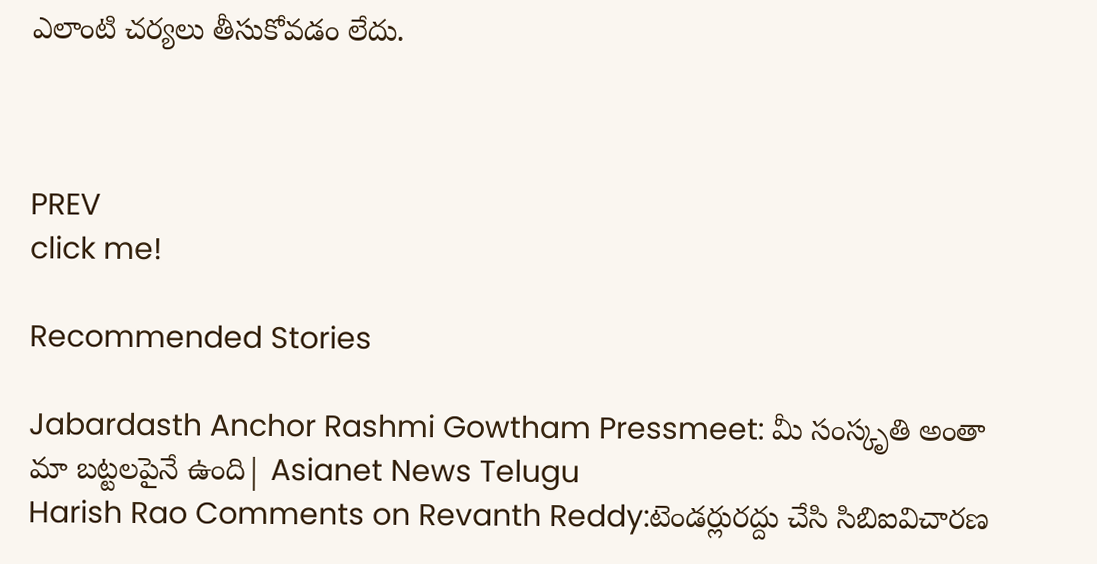ఎలాంటి చర్యలు తీసుకోవడం లేదు.



PREV
click me!

Recommended Stories

Jabardasth Anchor Rashmi Gowtham Pressmeet: మీ సంస్కృతి అంతా మా బట్టలపైనే ఉంది| Asianet News Telugu
Harish Rao Comments on Revanth Reddy:టెండర్లురద్దు చేసి సిబిఐవిచారణ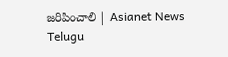జరిపించాలి | Asianet News Telugu